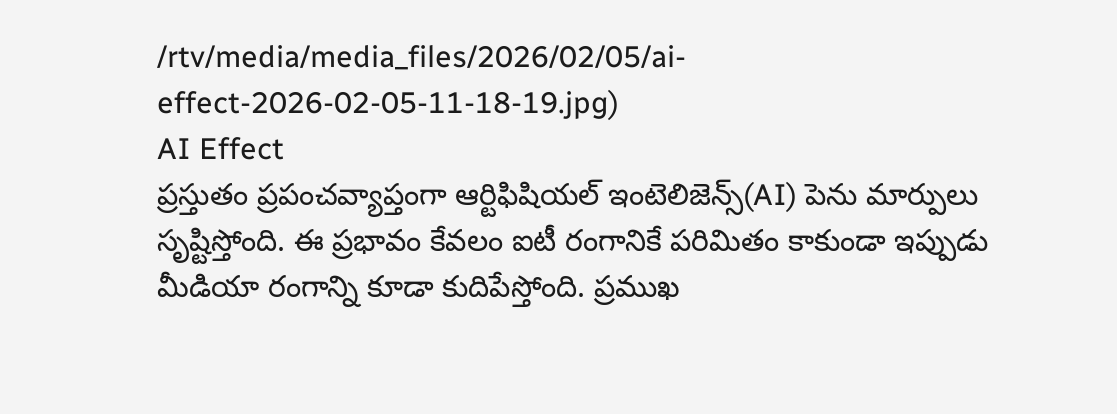/rtv/media/media_files/2026/02/05/ai-effect-2026-02-05-11-18-19.jpg)
AI Effect
ప్రస్తుతం ప్రపంచవ్యాప్తంగా ఆర్టిఫిషియల్ ఇంటెలిజెన్స్(AI) పెను మార్పులు సృష్టిస్తోంది. ఈ ప్రభావం కేవలం ఐటీ రంగానికే పరిమితం కాకుండా ఇప్పుడు మీడియా రంగాన్ని కూడా కుదిపేస్తోంది. ప్రముఖ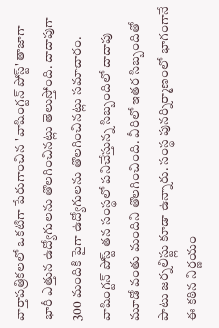వార్తాపత్రికలలో ఒకటిగా పేరుగాంచిన 'వాషింగ్టన్ పోస్ట్' తాజాగా భారీ ఎత్తున ఉద్యోగులను తొలగించినట్లు తెలుస్తోంది. దాదాపుగా 300 మందికి పైగా ఉద్యోగులను తొలగించినట్లు సమాచారం. వాషింగ్టన్ పోస్ట్ తన సంస్థలో పనిచేస్తున్న సిబ్బందిలో దాదాపు మూడో వంతు మందిని తొలగించింది. వీరిలో ఇతర సిబ్బందితో పాటు జర్నలిస్ట్లు కూడా ఉన్నారు. సంస్థ పునర్నిర్మాణంలో భాగంగానే ఈ కఠిన నిర్ణయం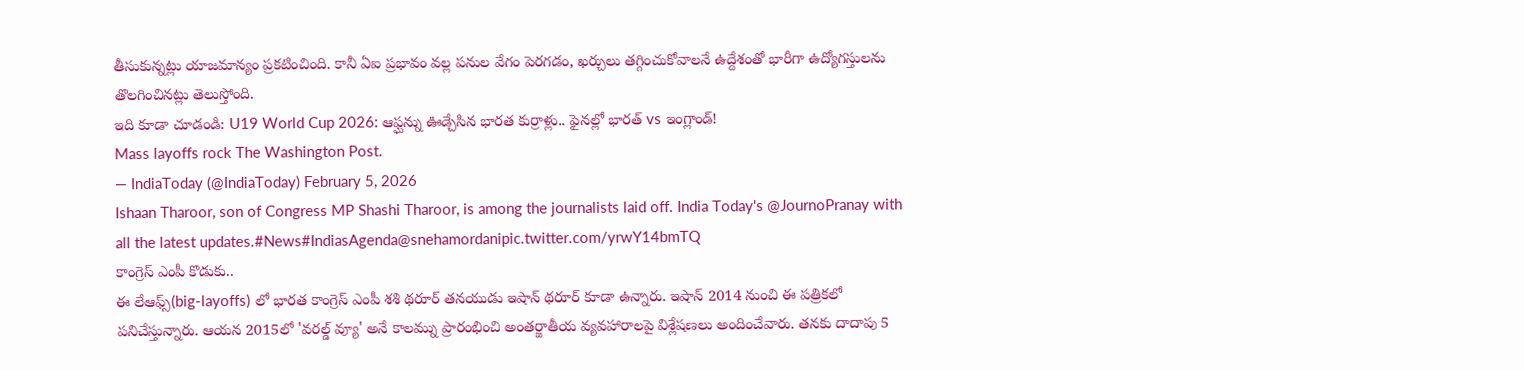తీసుకున్నట్లు యాజమాన్యం ప్రకటించింది. కానీ ఏఐ ప్రభావం వల్ల పనుల వేగం పెరగడం, ఖర్చులు తగ్గించుకోవాలనే ఉద్దేశంతో భారీగా ఉద్యోగస్తులను తొలగించినట్లు తెలుస్తోంది.
ఇది కూడా చూడండి: U19 World Cup 2026: ఆఫ్ఘన్ను ఊడ్చేసిన భారత కుర్రాళ్లు.. ఫైనల్లో భారత్ vs ఇంగ్లాండ్!
Mass layoffs rock The Washington Post.
— IndiaToday (@IndiaToday) February 5, 2026
Ishaan Tharoor, son of Congress MP Shashi Tharoor, is among the journalists laid off. India Today's @JournoPranay with all the latest updates.#News#IndiasAgenda@snehamordanipic.twitter.com/yrwY14bmTQ
కాంగ్రెస్ ఎంపీ కొడుకు..
ఈ లేఆఫ్స్(big-layoffs) లో భారత కాంగ్రెస్ ఎంపీ శశి థరూర్ తనయుడు ఇషాన్ థరూర్ కూడా ఉన్నారు. ఇషాన్ 2014 నుంచి ఈ పత్రికలో పనిచేస్తున్నారు. ఆయన 2015లో 'వరల్డ్ వ్యూ' అనే కాలమ్ను ప్రారంభించి అంతర్జాతీయ వ్యవహారాలపై విశ్లేషణలు అందించేవారు. తనకు దాదాపు 5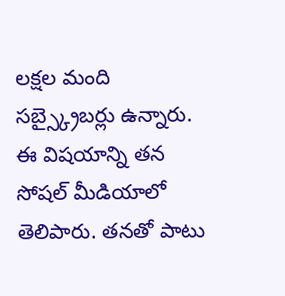లక్షల మంది సబ్స్క్రైబర్లు ఉన్నారు. ఈ విషయాన్ని తన సోషల్ మీడియాలో తెలిపారు. తనతో పాటు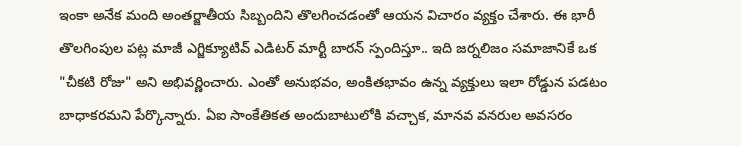ఇంకా అనేక మంది అంతర్జాతీయ సిబ్బందిని తొలగించడంతో ఆయన విచారం వ్యక్తం చేశారు. ఈ భారీ తొలగింపుల పట్ల మాజీ ఎగ్జిక్యూటివ్ ఎడిటర్ మార్టీ బారన్ స్పందిస్తూ.. ఇది జర్నలిజం సమాజానికే ఒక "చీకటి రోజు" అని అభివర్ణించారు. ఎంతో అనుభవం, అంకితభావం ఉన్న వ్యక్తులు ఇలా రోడ్డున పడటం బాధాకరమని పేర్కొన్నారు. ఏఐ సాంకేతికత అందుబాటులోకి వచ్చాక, మానవ వనరుల అవసరం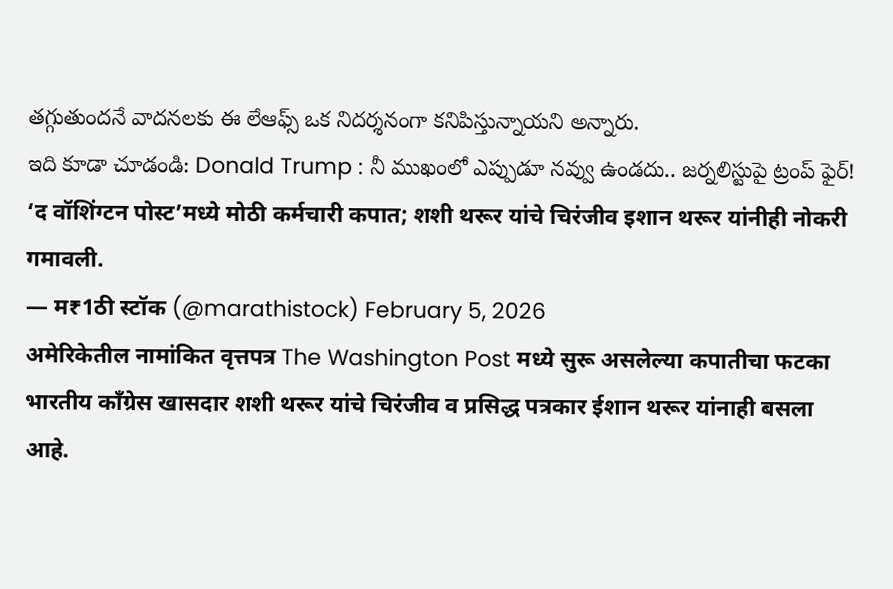తగ్గుతుందనే వాదనలకు ఈ లేఆఫ్స్ ఒక నిదర్శనంగా కనిపిస్తున్నాయని అన్నారు.
ఇది కూడా చూడండి: Donald Trump : నీ ముఖంలో ఎప్పుడూ నవ్వు ఉండదు.. జర్నలిస్టుపై ట్రంప్ ఫైర్!
‘द वॉशिंग्टन पोस्ट’मध्ये मोठी कर्मचारी कपात; शशी थरूर यांचे चिरंजीव इशान थरूर यांनीही नोकरी गमावली.
— म₹1ठी स्टॉक (@marathistock) February 5, 2026
अमेरिकेतील नामांकित वृत्तपत्र The Washington Post मध्ये सुरू असलेल्या कपातीचा फटका भारतीय काँग्रेस खासदार शशी थरूर यांचे चिरंजीव व प्रसिद्ध पत्रकार ईशान थरूर यांनाही बसला आहे.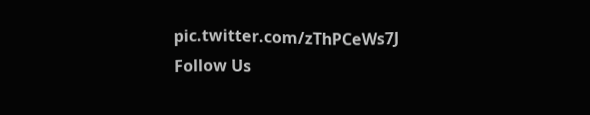pic.twitter.com/zThPCeWs7J
Follow Us